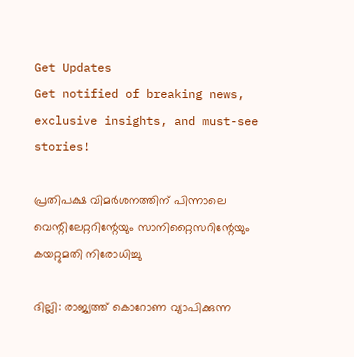Get Updates
Get notified of breaking news, exclusive insights, and must-see stories!

പ്രതിപക്ഷ വിമര്‍ശനത്തിന് പിന്നാലെ വെന്റിലേറ്ററിന്റേയും സാനിറ്റൈസറിന്റേയും കയറ്റുമതി നിരോധിച്ചു

ദില്ലി: രാജ്യത്ത് കൊറോണ വ്യാപിക്കുന്ന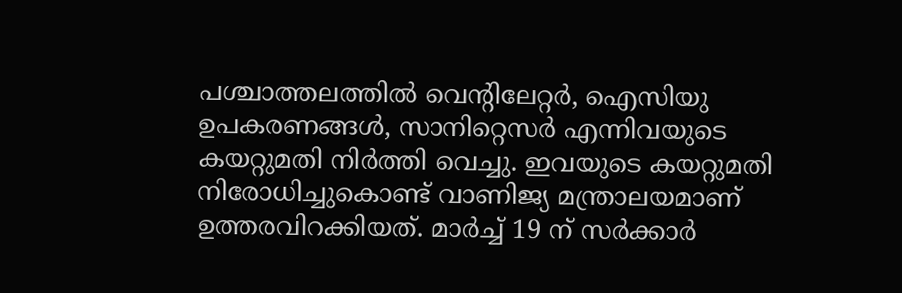പശ്ചാത്തലത്തില്‍ വെന്റിലേറ്റര്‍, ഐസിയു ഉപകരണങ്ങള്‍, സാനിറ്റെസര്‍ എന്നിവയുടെ കയറ്റുമതി നിര്‍ത്തി വെച്ചു. ഇവയുടെ കയറ്റുമതി നിരോധിച്ചുകൊണ്ട് വാണിജ്യ മന്ത്രാലയമാണ് ഉത്തരവിറക്കിയത്. മാര്‍ച്ച് 19 ന് സര്‍ക്കാര്‍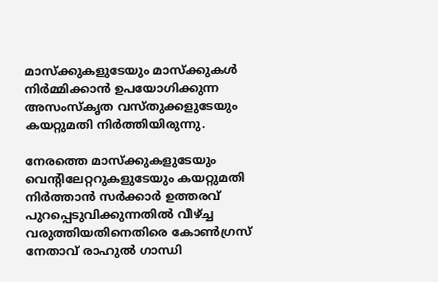മാസ്‌ക്കുകളുടേയും മാസ്‌ക്കുകള്‍ നിര്‍മ്മിക്കാന്‍ ഉപയോഗിക്കുന്ന അസംസ്‌കൃത വസ്തുക്കളുടേയും കയറ്റുമതി നിര്‍ത്തിയിരുന്നു.

നേരത്തെ മാസ്‌ക്കുകളുടേയും വെന്റിലേറ്ററുകളുടേയും കയറ്റുമതി നിര്‍ത്താന്‍ സര്‍ക്കാര്‍ ഉത്തരവ് പുറപ്പെടുവിക്കുന്നതില്‍ വീഴ്ച്ച വരുത്തിയതിനെതിരെ കോണ്‍ഗ്രസ് നേതാവ് രാഹുല്‍ ഗാന്ധി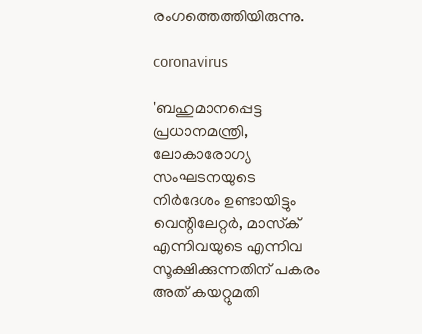രംഗത്തെത്തിയിരുന്നു.

coronavirus

'ബഹുമാനപ്പെട്ട പ്രധാനമന്ത്രി, ലോകാരോഗ്യ സംഘടനയുടെ നിര്‍ദേശം ഉണ്ടായിട്ടും വെന്റിലേറ്റര്‍, മാസ്‌ക് എന്നിവയുടെ എന്നിവ സൂക്ഷിക്കുന്നതിന് പകരം അത് കയറ്റുമതി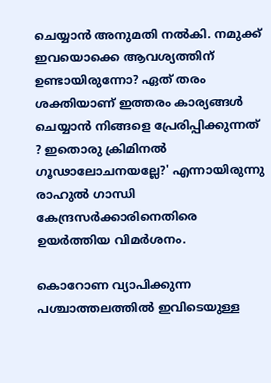ചെയ്യാന്‍ അനുമതി നല്‍കി. നമുക്ക് ഇവയൊക്കെ ആവശ്യത്തിന് ഉണ്ടായിരുന്നോ? ഏത് തരം ശക്തിയാണ് ഇത്തരം കാര്യങ്ങള്‍ ചെയ്യാന്‍ നിങ്ങളെ പ്രേരിപ്പിക്കുന്നത് ? ഇതൊരു ക്രിമിനല്‍ ഗൂഢാലോചനയല്ലേ?' എന്നായിരുന്നു രാഹുല്‍ ഗാന്ധി കേന്ദ്രസര്‍ക്കാരിനെതിരെ ഉയര്‍ത്തിയ വിമര്‍ശനം.

കൊറോണ വ്യാപിക്കുന്ന പശ്ചാത്തലത്തില്‍ ഇവിടെയുള്ള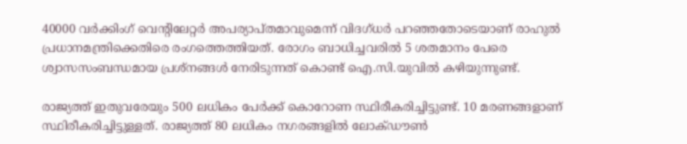40000 വര്‍ക്കിംഗ് വെന്റിലേറ്റര്‍ അപര്യാപ്തമാവുമെന്ന് വിദഗ്ധര്‍ പറഞ്ഞതോടെയാണ് രാഹുല്‍ പ്രധാനമന്ത്രിക്കെതിരെ രംഗത്തെത്തിയത്. രോഗം ബാധിച്ചവരില്‍ 5 ശതമാനം പേരെ ശ്വാസസംബന്ധമായ പ്രശ്നങ്ങള്‍ നേരിടുന്നത് കൊണ്ട് ഐ.സി.യുവില്‍ കഴിയുന്നുണ്ട്.

രാജ്യത്ത് ഇതുവരേയും 500 ലധികം പേര്‍ക്ക് കൊറോണ സ്ഥിരീകരിച്ചിട്ടുണ്ട്. 10 മരണങ്ങളാണ് സ്ഥിരീകരിച്ചിട്ടുള്ളത്. രാജ്യത്ത് 80 ലധികം നഗരങ്ങളില്‍ ലോക്ഡൗണ്‍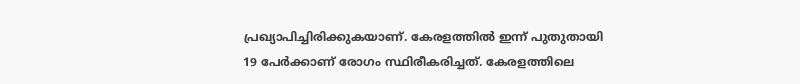പ്രഖ്യാപിച്ചിരിക്കുകയാണ്. കേരളത്തില്‍ ഇന്ന് പുതുതായി
19 പേര്‍ക്കാണ് രോഗം സ്ഥിരീകരിച്ചത്. കേരളത്തിലെ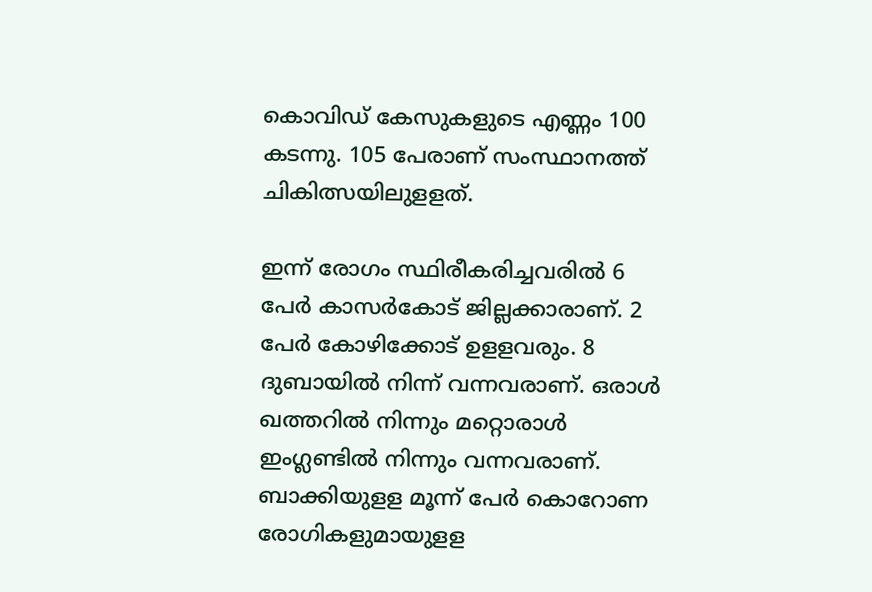കൊവിഡ് കേസുകളുടെ എണ്ണം 100 കടന്നു. 105 പേരാണ് സംസ്ഥാനത്ത് ചികിത്സയിലുളളത്.

ഇന്ന് രോഗം സ്ഥിരീകരിച്ചവരില്‍ 6 പേര്‍ കാസര്‍കോട് ജില്ലക്കാരാണ്. 2 പേര്‍ കോഴിക്കോട് ഉളളവരും. 8 ദുബായില്‍ നിന്ന് വന്നവരാണ്. ഒരാള്‍ ഖത്തറില്‍ നിന്നും മറ്റൊരാള്‍ ഇംഗ്ലണ്ടില്‍ നിന്നും വന്നവരാണ്. ബാക്കിയുളള മൂന്ന് പേര്‍ കൊറോണ രോഗികളുമായുളള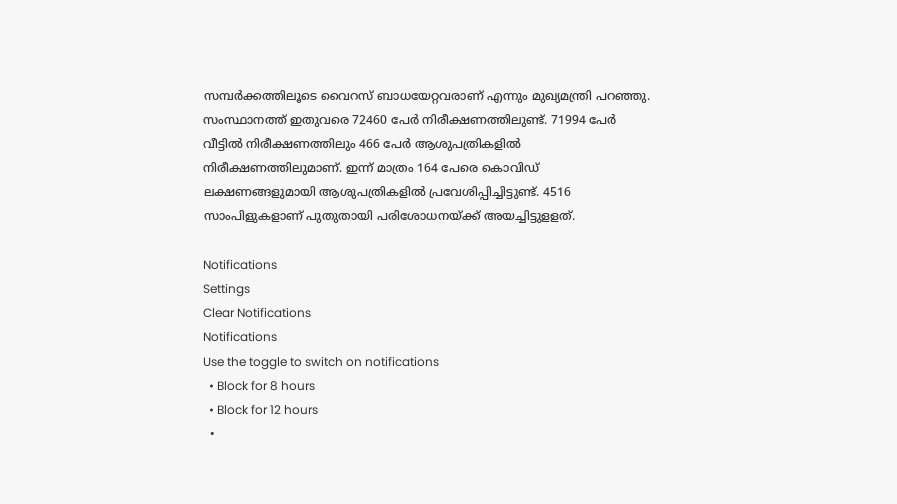സമ്പര്‍ക്കത്തിലൂടെ വൈറസ് ബാധയേറ്റവരാണ് എന്നും മുഖ്യമന്ത്രി പറഞ്ഞു. സംസ്ഥാനത്ത് ഇതുവരെ 72460 പേര്‍ നിരീക്ഷണത്തിലുണ്ട്. 71994 പേര്‍ വീട്ടില്‍ നിരീക്ഷണത്തിലും 466 പേര്‍ ആശുപത്രികളില്‍ നിരീക്ഷണത്തിലുമാണ്. ഇന്ന് മാത്രം 164 പേരെ കൊവിഡ് ലക്ഷണങ്ങളുമായി ആശുപത്രികളില്‍ പ്രവേശിപ്പിച്ചിട്ടുണ്ട്. 4516 സാംപിളുകളാണ് പുതുതായി പരിശോധനയ്ക്ക് അയച്ചിട്ടുളളത്.

Notifications
Settings
Clear Notifications
Notifications
Use the toggle to switch on notifications
  • Block for 8 hours
  • Block for 12 hours
  •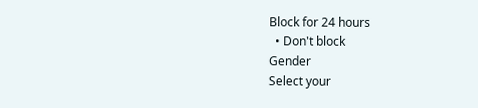Block for 24 hours
  • Don't block
Gender
Select your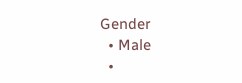Gender
  • Male
  •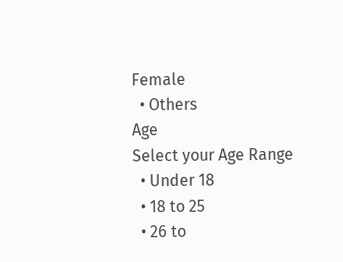Female
  • Others
Age
Select your Age Range
  • Under 18
  • 18 to 25
  • 26 to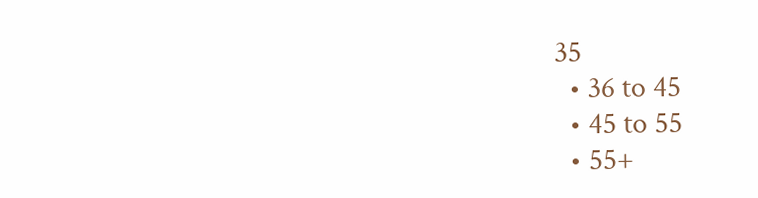35
  • 36 to 45
  • 45 to 55
  • 55+